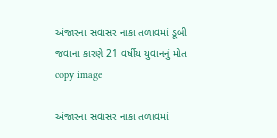અંજારના સવાસર નાકા તળાવમાં ડૂબી જવાના કારણે 21 વર્ષીય યુવાનનું મોત
copy image

અંજારના સવાસર નાકા તળાવમાં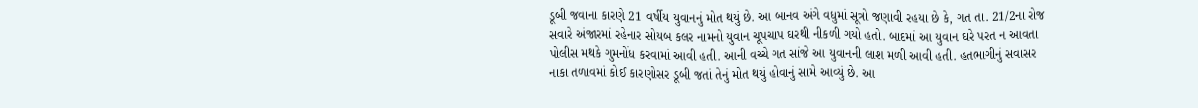ડૂબી જવાના કારણે 21 વર્ષીય યુવાનનું મોત થયું છે. આ બાનવ અંગે વધુમાં સૂત્રો જણાવી રહયા છે કે, ગત તા. 21/2ના રોજ સવારે અંજારમાં રહેનાર સોયબ કલર નામનો યુવાન ચૂપચાપ ઘરથી નીકળી ગયો હતો. બાદમાં આ યુવાન ઘરે પરત ન આવતા પોલીસ મથકે ગુમનોંધ કરવામાં આવી હતી. આની વચ્ચે ગત સાંજે આ યુવાનની લાશ મળી આવી હતી. હતભાગીનું સવાસર નાકા તળાવમાં કોઈ કારણોસર ડૂબી જતાં તેનું મોત થયું હોવાનું સામે આવ્યું છે. આ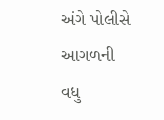અંગે પોલીસે આગળની વધુ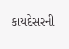કાયદેસરની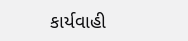કાર્યવાહી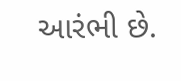આરંભી છે.